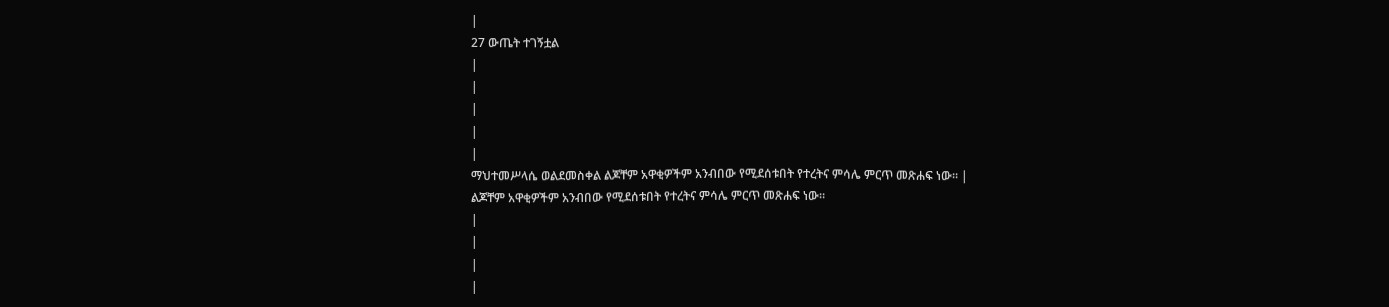|
27 ውጤት ተገኝቷል
|
|
|
|
|
ማህተመሥላሴ ወልደመስቀል ልጆቸም አዋቂዎችም አንብበው የሚደሰቱበት የተረትና ምሳሌ ምርጥ መጽሐፍ ነው። |
ልጆቸም አዋቂዎችም አንብበው የሚደሰቱበት የተረትና ምሳሌ ምርጥ መጽሐፍ ነው።
|
|
|
|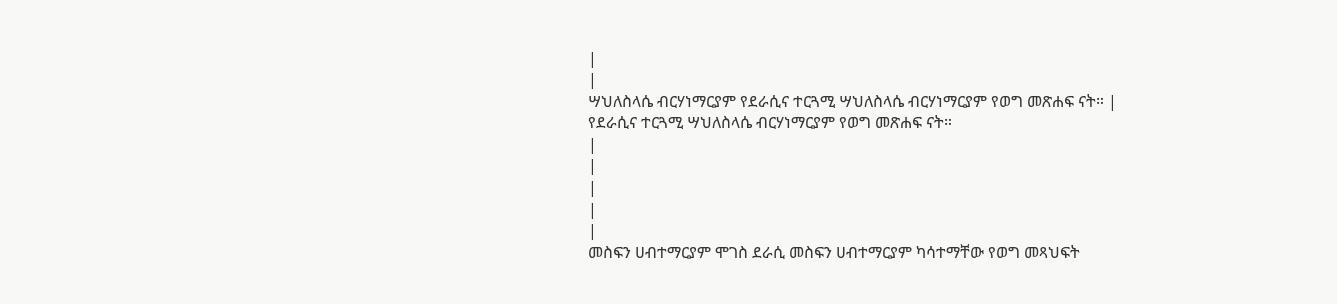|
|
ሣህለስላሴ ብርሃነማርያም የደራሲና ተርጓሚ ሣህለስላሴ ብርሃነማርያም የወግ መጽሐፍ ናት። |
የደራሲና ተርጓሚ ሣህለስላሴ ብርሃነማርያም የወግ መጽሐፍ ናት።
|
|
|
|
|
መስፍን ሀብተማርያም ሞገስ ደራሲ መስፍን ሀብተማርያም ካሳተማቸው የወግ መጻህፍት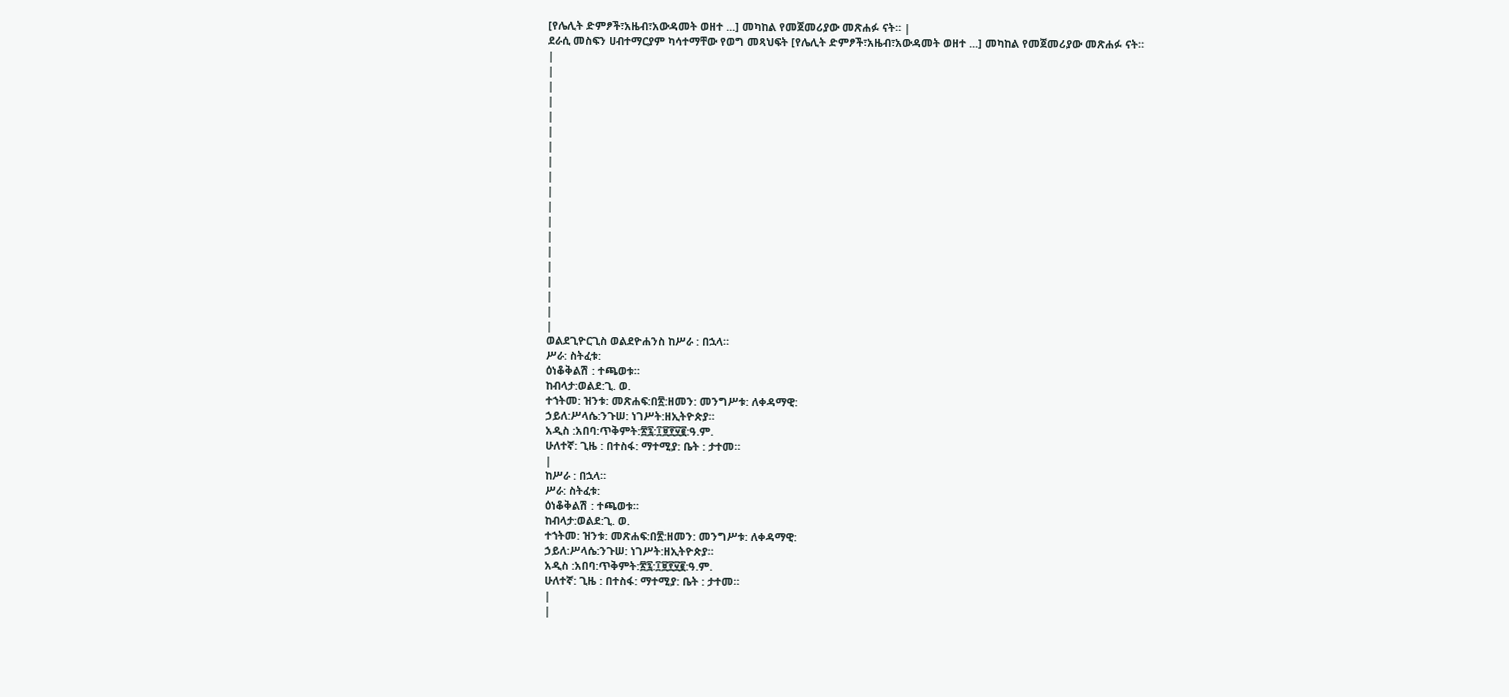[የሌሊት ድምፆች፣አዜብ፣አውዳመት ወዘተ ...] መካከል የመጀመሪያው መጽሐፉ ናት። |
ደራሲ መስፍን ሀብተማርያም ካሳተማቸው የወግ መጻህፍት [የሌሊት ድምፆች፣አዜብ፣አውዳመት ወዘተ ...] መካከል የመጀመሪያው መጽሐፉ ናት።
|
|
|
|
|
|
|
|
|
|
|
|
|
|
|
|
|
|
|
ወልደጊዮርጊስ ወልደዮሐንስ ከሥራ : በኋላ።
ሥራ: ስትፈቱ:
ዕነቆቅልሽ : ተጫወቱ።
ከብላታ:ወልደ:ጊ. ወ.
ተኀትመ: ዝንቱ: መጽሐፍ:በ፳:ዘመን: መንግሥቱ: ለቀዳማዊ:
ኃይለ:ሥላሴ:ንጉሠ: ነገሥት:ዘኢትዮጵያ።
አዲስ :አበባ:ጥቅምት:፳፯:፲፱፻፶፪:ዓ.ም.
ሁለተኛ: ጊዜ : በተስፋ: ማተሚያ: ቤት : ታተመ።
|
ከሥራ : በኋላ።
ሥራ: ስትፈቱ:
ዕነቆቅልሽ : ተጫወቱ።
ከብላታ:ወልደ:ጊ. ወ.
ተኀትመ: ዝንቱ: መጽሐፍ:በ፳:ዘመን: መንግሥቱ: ለቀዳማዊ:
ኃይለ:ሥላሴ:ንጉሠ: ነገሥት:ዘኢትዮጵያ።
አዲስ :አበባ:ጥቅምት:፳፯:፲፱፻፶፪:ዓ.ም.
ሁለተኛ: ጊዜ : በተስፋ: ማተሚያ: ቤት : ታተመ።
|
|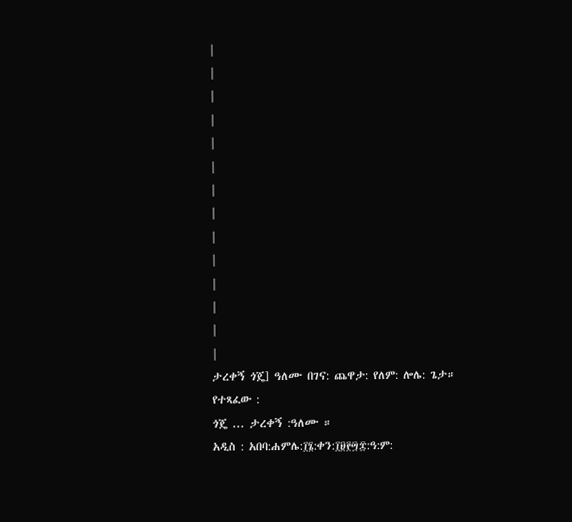|
|
|
|
|
|
|
|
|
|
|
|
|
|
ታረቀኝ ጎጄ] ዓለሙ በገና: ጨዋታ: የለም: ሎሌ: ጌታ።
የተጻፈው :
ጎጄ ... ታረቀኝ :ዓለሙ ።
አዲስ : አበባ:ሐምሌ:፲፮:ቀን:፲፱፻፵፰:ዓ:ም: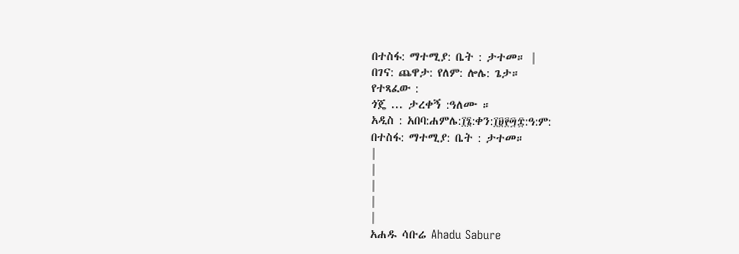በተስፋ: ማተሚያ: ቤት : ታተመ። |
በገና: ጨዋታ: የለም: ሎሌ: ጌታ።
የተጻፈው :
ጎጄ ... ታረቀኝ :ዓለሙ ።
አዲስ : አበባ:ሐምሌ:፲፮:ቀን:፲፱፻፵፰:ዓ:ም:
በተስፋ: ማተሚያ: ቤት : ታተመ።
|
|
|
|
|
አሐዱ ሳቡሬ Ahadu Sabure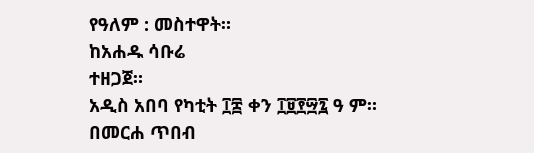የዓለም : መስተዋት።
ከአሐዱ ሳቡሬ
ተዘጋጀ።
አዲስ አበባ የካቲት ፲፰ ቀን ፲፱፻፵፯ ዓ ም።
በመርሐ ጥበብ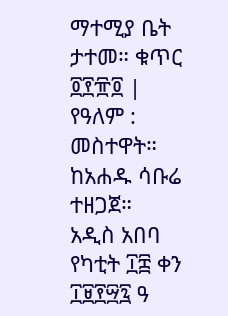ማተሚያ ቤት ታተመ። ቁጥር ፬፻፹፬ |
የዓለም : መስተዋት።
ከአሐዱ ሳቡሬ
ተዘጋጀ።
አዲስ አበባ የካቲት ፲፰ ቀን ፲፱፻፵፯ ዓ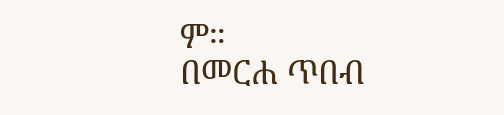ም።
በመርሐ ጥበብ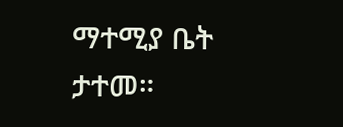ማተሚያ ቤት ታተመ።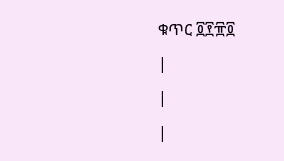ቁጥር ፬፻፹፬
|
|
|